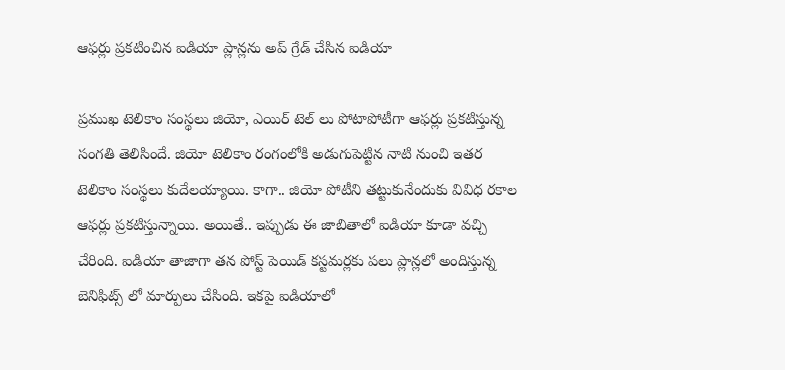ఆఫర్లు ప్రకటించిన ఐడియా ప్లాన్లను అప్ గ్రేడ్ చేసిన ఐడియా

ప్రముఖ టెలికాం సంస్థలు జియో, ఎయిర్ టెల్ లు పోటాపోటీగా ఆఫర్లు ప్రకటిస్తున్న సంగతి తెలిసిందే. జియో టెలికాం రంగంలోకి అడుగుపెట్టిన నాటి నుంచి ఇతర టెలికాం సంస్థలు కుదేలయ్యాయి. కాగా.. జియో పోటీని తట్టుకునేందుకు వివిధ రకాల ఆఫర్లు ప్రకటిస్తున్నాయి. అయితే.. ఇప్పుడు ఈ జాబితాలో ఐడియా కూడా వచ్చి చేరింది. ఐడియా తాజాగా తన పోస్ట్‌ పెయిడ్ కస్టమర్లకు పలు ప్లాన్లలో అందిస్తున్న బెనిఫిట్స్‌ లో మార్పులు చేసింది. ఇకపై ఐడియాలో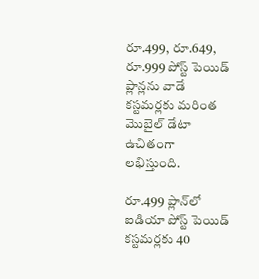రూ.499, రూ.649, రూ.999 పోస్ట్‌ పెయిడ్ ప్లాన్లను వాడే కస్టమర్లకు మరింత మొబైల్ డేటా ఉచితంగా లభిస్తుంది.

రూ.499 ప్లాన్‌లో ఐడియా పోస్ట్‌ పెయిడ్ కస్టమర్లకు 40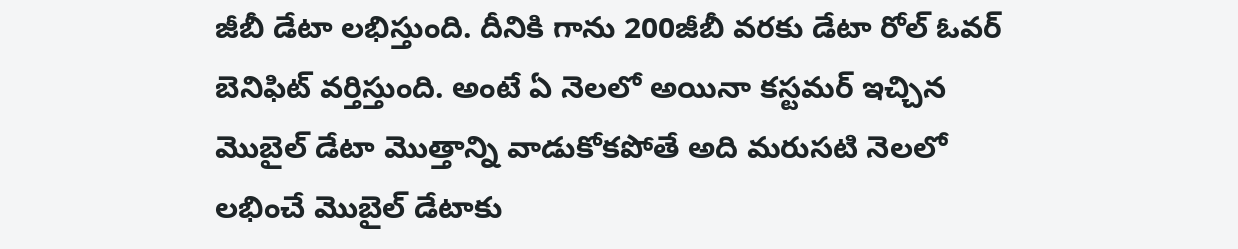జీబీ డేటా లభిస్తుంది. దీనికి గాను 200జీబీ వరకు డేటా రోల్ ఓవర్ బెనిఫిట్ వర్తిస్తుంది. అంటే ఏ నెలలో అయినా కస్టమర్ ఇచ్చిన మొబైల్ డేటా మొత్తాన్ని వాడుకోకపోతే అది మరుసటి నెలలో లభించే మొబైల్ డేటాకు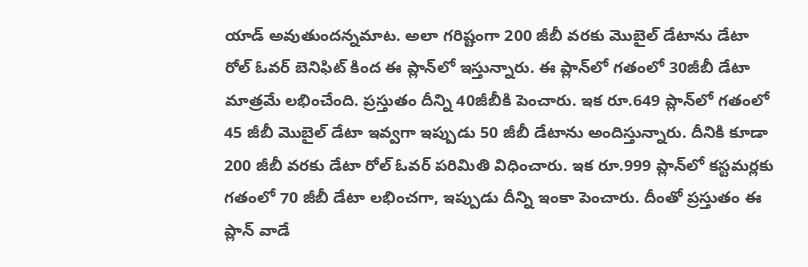యాడ్ అవుతుందన్నమాట. అలా గరిష్టంగా 200 జీబీ వరకు మొబైల్ డేటాను డేటా రోల్ ఓవర్ బెనిఫిట్ కింద ఈ ప్లాన్‌లో ఇస్తున్నారు. ఈ ప్లాన్‌లో గతంలో 30జీబీ డేటా మాత్రమే లభించేంది. ప్రస్తుతం దీన్ని 40జీబీకి పెంచారు. ఇక రూ.649 ప్లాన్‌లో గతంలో 45 జీబీ మొబైల్ డేటా ఇవ్వగా ఇప్పుడు 50 జీబీ డేటాను అందిస్తున్నారు. దీనికి కూడా 200 జీబీ వరకు డేటా రోల్ ఓవర్ పరిమితి విధించారు. ఇక రూ.999 ప్లాన్‌లో కస్టమర్లకు గతంలో 70 జీబీ డేటా లభించగా, ఇప్పుడు దీన్ని ఇంకా పెంచారు. దీంతో ప్రస్తుతం ఈ ప్లాన్ వాడే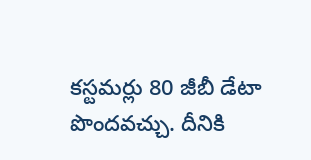కస్టమర్లు 80 జీబీ డేటా పొందవచ్చు. దీనికి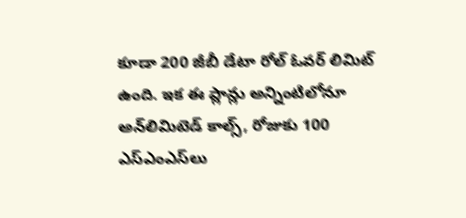కూడా 200 జీబీ డేటా రోల్ ఓవర్ లిమిట్ ఉంది. ఇక ఈ ప్లాన్లు అన్నింటిలోనూ అన్‌లిమిటెడ్ కాల్స్, రోజుకు 100 ఎస్‌ఎంఎస్‌లు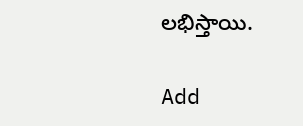లభిస్తాయి.

Add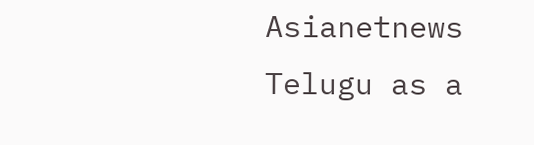Asianetnews Telugu as a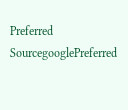Preferred SourcegooglePreferred